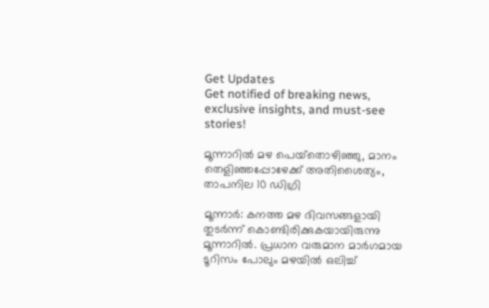Get Updates
Get notified of breaking news, exclusive insights, and must-see stories!

മൂന്നാറില്‍ മഴ പെയ്‌തൊഴിഞ്ഞു, മാനം തെളിഞ്ഞപ്പോഴേക്ക് അതിശൈത്യം, താപനില 10 ഡിഗ്രി

മൂന്നാര്‍: കനത്ത മഴ ദിവസങ്ങളായി തുടര്‍ന്ന് കൊണ്ടിരിക്കുകയായിരുന്നു മൂന്നാറില്‍. പ്രധാന വരുമാന മാര്‍ഗമായ ടൂറിസം പോലും മഴയില്‍ ഒലിച്ച്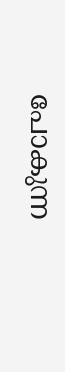പോകുന്ന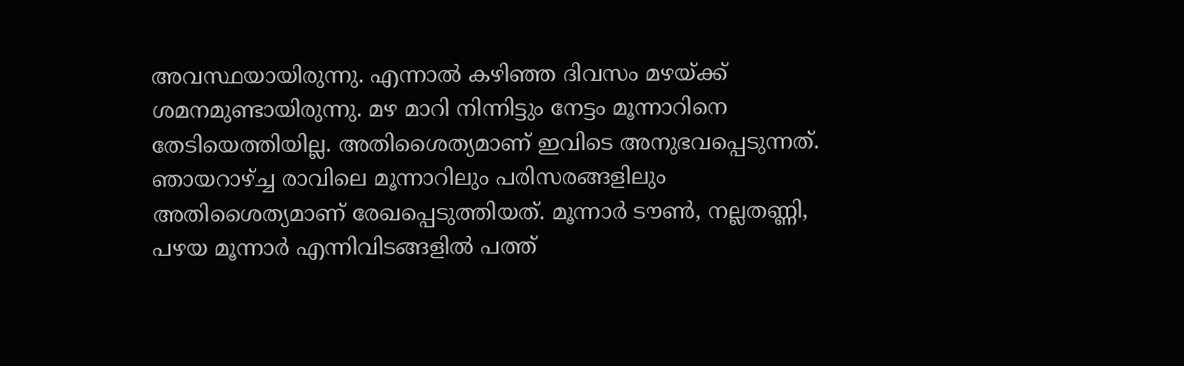അവസ്ഥയായിരുന്നു. എന്നാല്‍ കഴിഞ്ഞ ദിവസം മഴയ്ക്ക് ശമനമുണ്ടായിരുന്നു. മഴ മാറി നിന്നിട്ടും നേട്ടം മൂന്നാറിനെ തേടിയെത്തിയില്ല. അതിശൈത്യമാണ് ഇവിടെ അനുഭവപ്പെടുന്നത്. ഞായറാഴ്ച്ച രാവിലെ മൂന്നാറിലും പരിസരങ്ങളിലും അതിശൈത്യമാണ് രേഖപ്പെടുത്തിയത്. മൂന്നാര്‍ ടൗണ്‍, നല്ലതണ്ണി, പഴയ മൂന്നാര്‍ എന്നിവിടങ്ങളില്‍ പത്ത്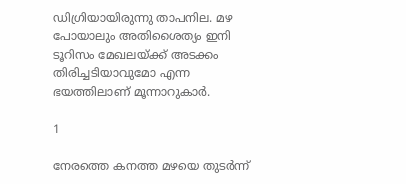ഡിഗ്രിയായിരുന്നു താപനില. മഴ പോയാലും അതിശൈത്യം ഇനി ടൂറിസം മേഖലയ്ക്ക് അടക്കം തിരിച്ചടിയാവുമോ എന്ന ഭയത്തിലാണ് മൂന്നാറുകാര്‍.

1

നേരത്തെ കനത്ത മഴയെ തുടര്‍ന്ന്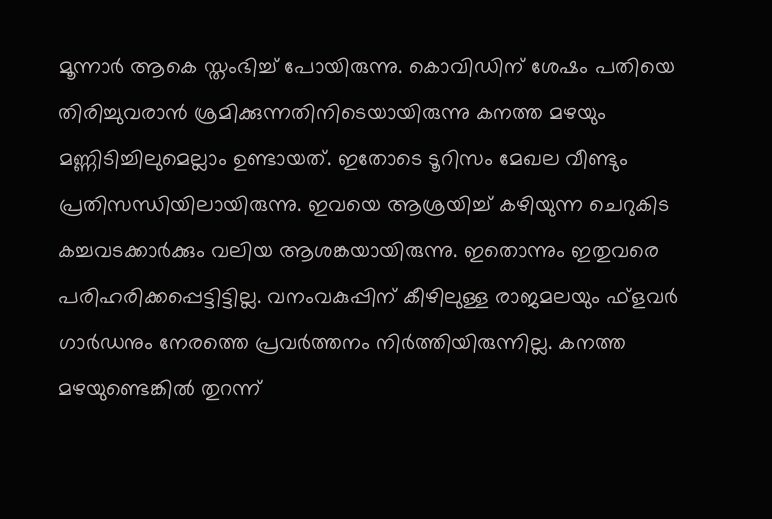മൂന്നാര്‍ ആകെ സ്തംഭിച്ച് പോയിരുന്നു. കൊവിഡിന് ശേഷം പതിയെ തിരിച്ചുവരാന്‍ ശ്രമിക്കുന്നതിനിടെയായിരുന്നു കനത്ത മഴയും മണ്ണിടിച്ചിലുമെല്ലാം ഉണ്ടായത്. ഇതോടെ ടൂറിസം മേഖല വീണ്ടും പ്രതിസന്ധിയിലായിരുന്നു. ഇവയെ ആശ്രയിച്ച് കഴിയുന്ന ചെറുകിട കച്ചവടക്കാര്‍ക്കും വലിയ ആശങ്കയായിരുന്നു. ഇതൊന്നും ഇതുവരെ പരിഹരിക്കപ്പെട്ടിട്ടില്ല. വനംവകുപ്പിന് കീഴിലുള്ള രാജമലയും ഫ്‌ളവര്‍ ഗാര്‍ഡനും നേരത്തെ പ്രവര്‍ത്തനം നിര്‍ത്തിയിരുന്നില്ല. കനത്ത മഴയുണ്ടെങ്കില്‍ തുറന്ന്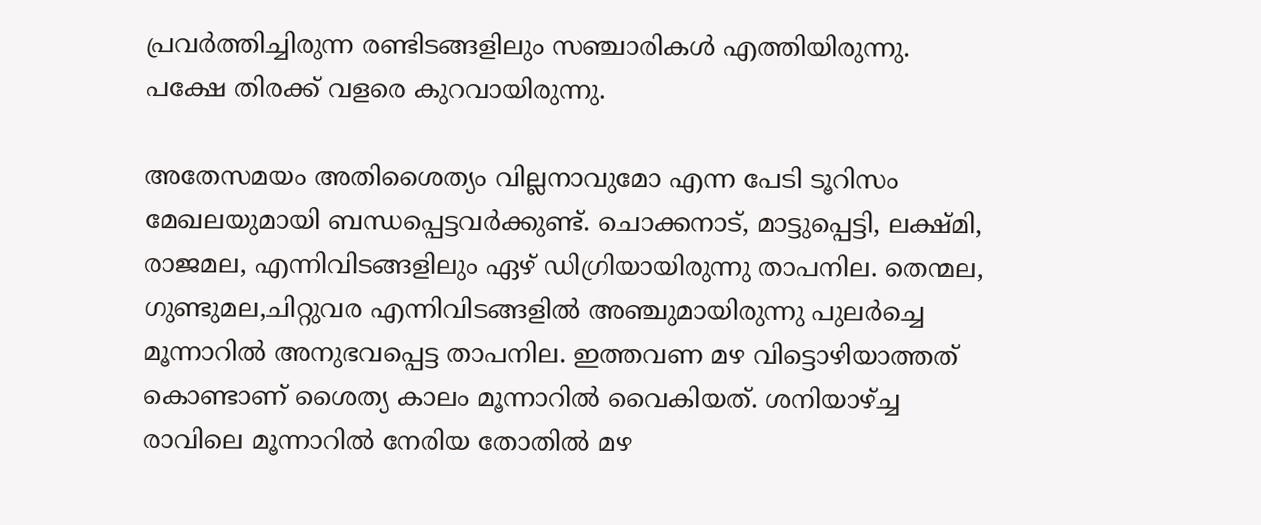പ്രവര്‍ത്തിച്ചിരുന്ന രണ്ടിടങ്ങളിലും സഞ്ചാരികള്‍ എത്തിയിരുന്നു. പക്ഷേ തിരക്ക് വളരെ കുറവായിരുന്നു.

അതേസമയം അതിശൈത്യം വില്ലനാവുമോ എന്ന പേടി ടൂറിസം മേഖലയുമായി ബന്ധപ്പെട്ടവര്‍ക്കുണ്ട്. ചൊക്കനാട്, മാട്ടുപ്പെട്ടി, ലക്ഷ്മി, രാജമല, എന്നിവിടങ്ങളിലും ഏഴ് ഡിഗ്രിയായിരുന്നു താപനില. തെന്മല, ഗുണ്ടുമല,ചിറ്റുവര എന്നിവിടങ്ങളില്‍ അഞ്ചുമായിരുന്നു പുലര്‍ച്ചെ മൂന്നാറില്‍ അനുഭവപ്പെട്ട താപനില. ഇത്തവണ മഴ വിട്ടൊഴിയാത്തത് കൊണ്ടാണ് ശൈത്യ കാലം മൂന്നാറില്‍ വൈകിയത്. ശനിയാഴ്ച്ച രാവിലെ മൂന്നാറില്‍ നേരിയ തോതില്‍ മഴ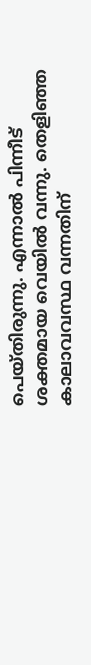പെയ്തിരുന്നു. എന്നാല്‍ പിന്നീട് ശക്തമായ വെയില്‍ വന്നു. തെളിഞ്ഞ കാലാവവസ്ഥ വന്നതിന്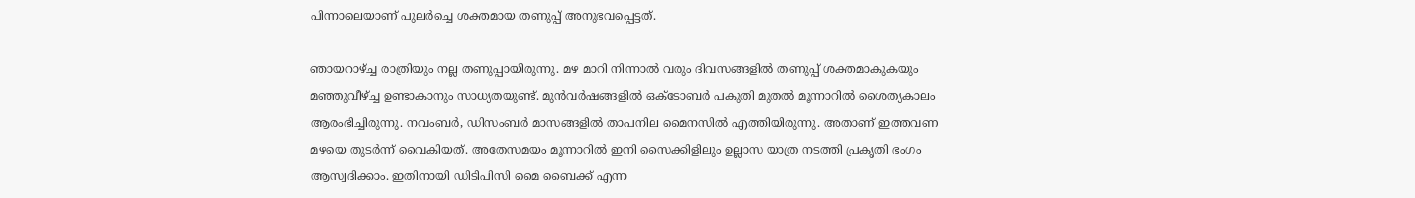പിന്നാലെയാണ് പുലര്‍ച്ചെ ശക്തമായ തണുപ്പ് അനുഭവപ്പെട്ടത്.

ഞായറാഴ്ച്ച രാത്രിയും നല്ല തണുപ്പായിരുന്നു. മഴ മാറി നിന്നാല്‍ വരും ദിവസങ്ങളില്‍ തണുപ്പ് ശക്തമാകുകയും മഞ്ഞുവീഴ്ച്ച ഉണ്ടാകാനും സാധ്യതയുണ്ട്. മുന്‍വര്‍ഷങ്ങളില്‍ ഒക്ടോബര്‍ പകുതി മുതല്‍ മൂന്നാറില്‍ ശൈത്യകാലം ആരംഭിച്ചിരുന്നു. നവംബര്‍, ഡിസംബര്‍ മാസങ്ങളില്‍ താപനില മൈനസില്‍ എത്തിയിരുന്നു. അതാണ് ഇത്തവണ മഴയെ തുടര്‍ന്ന് വൈകിയത്. അതേസമയം മൂന്നാറില്‍ ഇനി സൈക്കിളിലും ഉല്ലാസ യാത്ര നടത്തി പ്രകൃതി ഭംഗം ആസ്വദിക്കാം. ഇതിനായി ഡിടിപിസി മൈ ബൈക്ക് എന്ന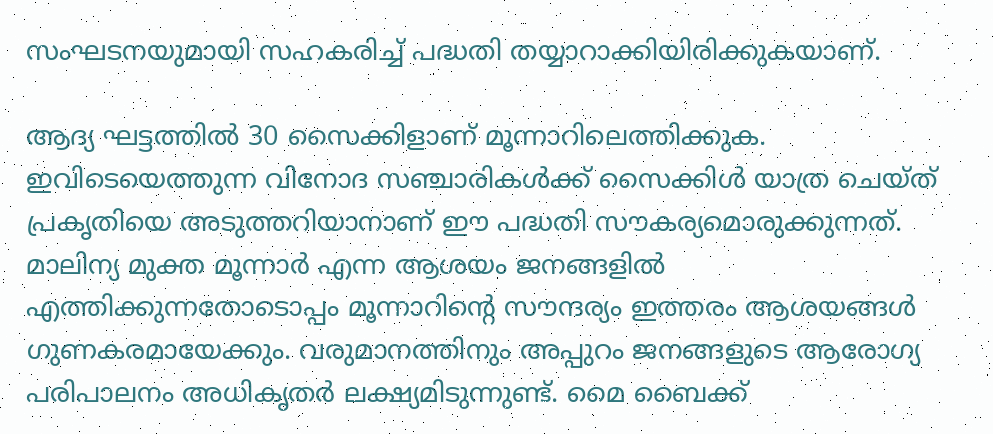സംഘടനയുമായി സഹകരിച്ച് പദ്ധതി തയ്യാറാക്കിയിരിക്കുകയാണ്.

ആദ്യ ഘട്ടത്തില്‍ 30 സൈക്കിളാണ് മൂന്നാറിലെത്തിക്കുക. ഇവിടെയെത്തുന്ന വിനോദ സഞ്ചാരികള്‍ക്ക് സൈക്കിള്‍ യാത്ര ചെയ്ത് പ്രകൃതിയെ അടുത്തറിയാനാണ് ഈ പദ്ധതി സൗകര്യമൊരുക്കുന്നത്. മാലിന്യ മുക്ത മൂന്നാര്‍ എന്ന ആശയം ജനങ്ങളില്‍ എത്തിക്കുന്നതോടൊപ്പം മൂന്നാറിന്റെ സൗന്ദര്യം ഇത്തരം ആശയങ്ങള്‍ ഗുണകരമായേക്കും. വരുമാനത്തിനും അപ്പുറം ജനങ്ങളുടെ ആരോഗ്യ പരിപാലനം അധികൃതര്‍ ലക്ഷ്യമിടുന്നുണ്ട്. മൈ ബൈക്ക്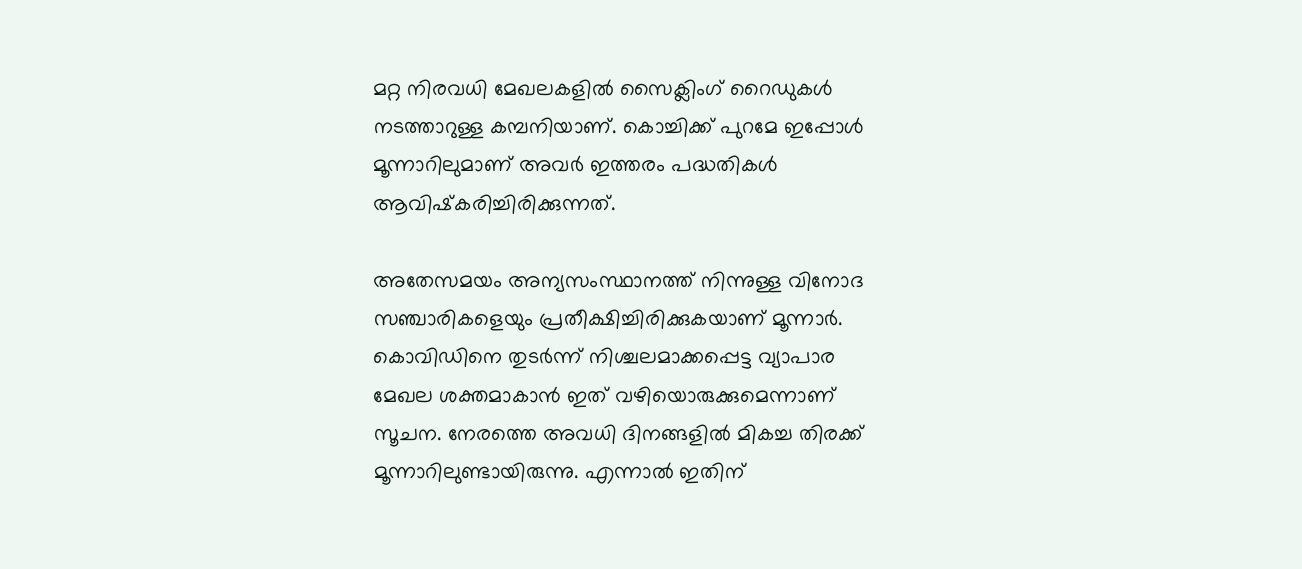മറ്റ നിരവധി മേഖലകളില്‍ സൈക്ലിംഗ് റൈഡുകള്‍ നടത്താറുള്ള കമ്പനിയാണ്. കൊച്ചിക്ക് പുറമേ ഇപ്പോള്‍ മൂന്നാറിലുമാണ് അവര്‍ ഇത്തരം പദ്ധതികള്‍ ആവിഷ്‌കരിച്ചിരിക്കുന്നത്.

അതേസമയം അന്യസംസ്ഥാനത്ത് നിന്നുള്ള വിനോദ സഞ്ചാരികളെയും പ്രതീക്ഷിച്ചിരിക്കുകയാണ് മൂന്നാര്‍. കൊവിഡിനെ തുടര്‍ന്ന് നിശ്ചലമാക്കപ്പെട്ട വ്യാപാര മേഖല ശക്തമാകാന്‍ ഇത് വഴിയൊരുക്കുമെന്നാണ് സൂചന. നേരത്തെ അവധി ദിനങ്ങളില്‍ മികച്ച തിരക്ക് മൂന്നാറിലുണ്ടായിരുന്നു. എന്നാല്‍ ഇതിന്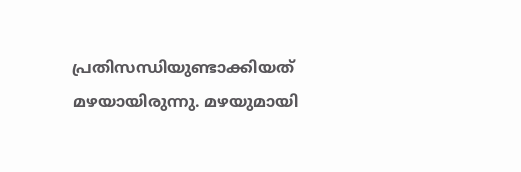പ്രതിസന്ധിയുണ്ടാക്കിയത് മഴയായിരുന്നു. മഴയുമായി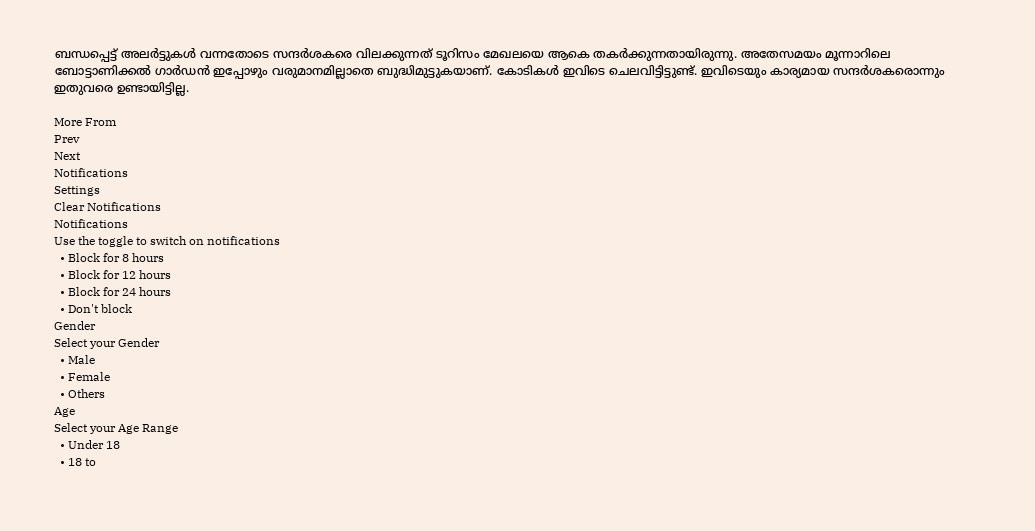ബന്ധപ്പെട്ട് അലര്‍ട്ടുകള്‍ വന്നതോടെ സന്ദര്‍ശകരെ വിലക്കുന്നത് ടൂറിസം മേഖലയെ ആകെ തകര്‍ക്കുന്നതായിരുന്നു. അതേസമയം മൂന്നാറിലെ ബോട്ടാണിക്കല്‍ ഗാര്‍ഡന്‍ ഇപ്പോഴും വരുമാനമില്ലാതെ ബുദ്ധിമുട്ടുകയാണ്. കോടികള്‍ ഇവിടെ ചെലവിട്ടിട്ടുണ്ട്. ഇവിടെയും കാര്യമായ സന്ദര്‍ശകരൊന്നും ഇതുവരെ ഉണ്ടായിട്ടില്ല.

More From
Prev
Next
Notifications
Settings
Clear Notifications
Notifications
Use the toggle to switch on notifications
  • Block for 8 hours
  • Block for 12 hours
  • Block for 24 hours
  • Don't block
Gender
Select your Gender
  • Male
  • Female
  • Others
Age
Select your Age Range
  • Under 18
  • 18 to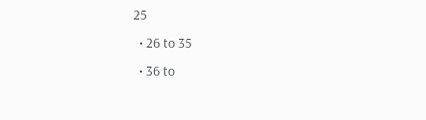25
  • 26 to 35
  • 36 to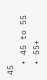45
  • 45 to 55
  • 55+